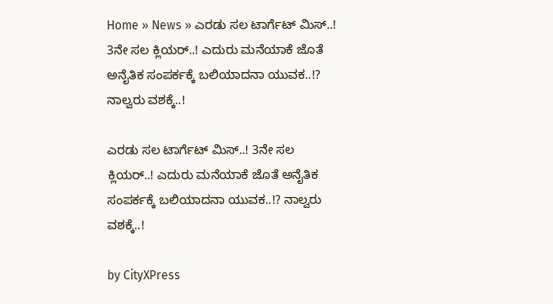Home » News » ಎರಡು ಸಲ ಟಾರ್ಗೆಟ್ ಮಿಸ್..! 3ನೇ ಸಲ ಕ್ಲಿಯರ್..! ಎದುರು ಮನೆಯಾಕೆ ಜೊತೆ ಅನೈತಿಕ ಸಂಪರ್ಕಕ್ಕೆ ಬಲಿಯಾದನಾ ಯುವಕ..!? ನಾಲ್ವರು ವಶಕ್ಕೆ..!

ಎರಡು ಸಲ ಟಾರ್ಗೆಟ್ ಮಿಸ್..! 3ನೇ ಸಲ ಕ್ಲಿಯರ್..! ಎದುರು ಮನೆಯಾಕೆ ಜೊತೆ ಅನೈತಿಕ ಸಂಪರ್ಕಕ್ಕೆ ಬಲಿಯಾದನಾ ಯುವಕ..!? ನಾಲ್ವರು ವಶಕ್ಕೆ..!

by CityXPress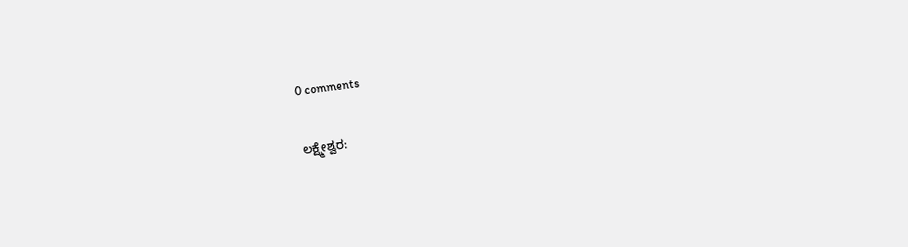0 comments

ಲಕ್ಷ್ಮೇಶ್ವರ: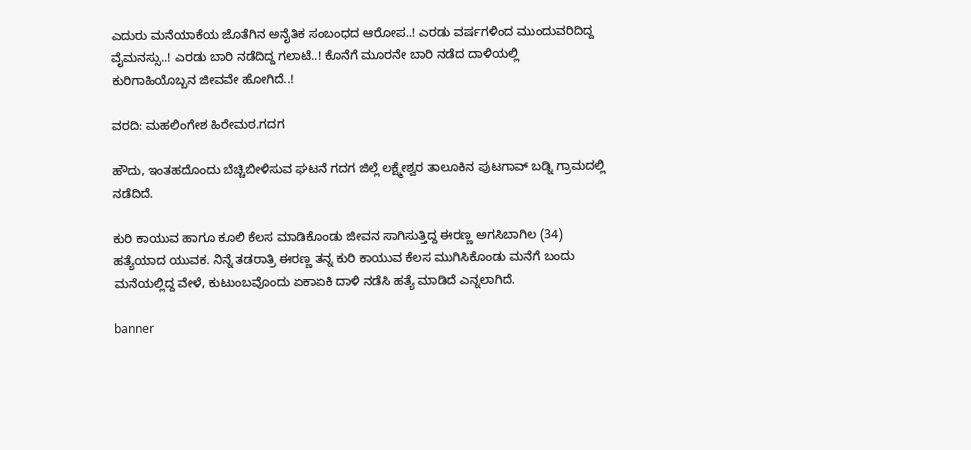ಎದುರು ಮನೆಯಾಕೆಯ ಜೊತೆಗಿನ ಅನೈತಿಕ ಸಂಬಂಧದ ಆರೋಪ..! ಎರಡು ವರ್ಷಗಳಿಂದ ಮುಂದುವರಿದಿದ್ದ ವೈಮನಸ್ಸು..! ಎರಡು ಬಾರಿ ನಡೆದಿದ್ದ ಗಲಾಟೆ..! ಕೊನೆಗೆ ಮೂರನೇ ಬಾರಿ ನಡೆದ ದಾಳಿಯಲ್ಲಿ ಕುರಿಗಾಹಿಯೊಬ್ಬನ ಜೀವವೇ ಹೋಗಿದೆ..!

ವರದಿ: ಮಹಲಿಂಗೇಶ ಹಿರೇಮಠ.ಗದಗ

ಹೌದು, ಇಂತಹದೊಂದು ಬೆಚ್ಚಿಬೀಳಿಸುವ ಘಟನೆ ಗದಗ ಜಿಲ್ಲೆ ಲಕ್ಷ್ಮೇಶ್ವರ ತಾಲೂಕಿನ ಪುಟಗಾವ್ ಬಡ್ನಿ ಗ್ರಾಮದಲ್ಲಿ ನಡೆದಿದೆ.

ಕುರಿ ಕಾಯುವ ಹಾಗೂ ಕೂಲಿ ಕೆಲಸ ಮಾಡಿಕೊಂಡು ಜೀವನ ಸಾಗಿಸುತ್ತಿದ್ದ ಈರಣ್ಣ ಅಗಸಿಬಾಗಿಲ (34) ಹತ್ಯೆಯಾದ ಯುವಕ. ನಿನ್ನೆ ತಡರಾತ್ರಿ ಈರಣ್ಣ ತನ್ನ ಕುರಿ ಕಾಯುವ ಕೆಲಸ ಮುಗಿಸಿಕೊಂಡು ಮನೆಗೆ ಬಂದು ಮನೆಯಲ್ಲಿದ್ದ ವೇಳೆ, ಕುಟುಂಬವೊಂದು ಏಕಾಏಕಿ ದಾಳಿ ನಡೆಸಿ ಹತ್ಯೆ ಮಾಡಿದೆ ಎನ್ನಲಾಗಿದೆ.

banner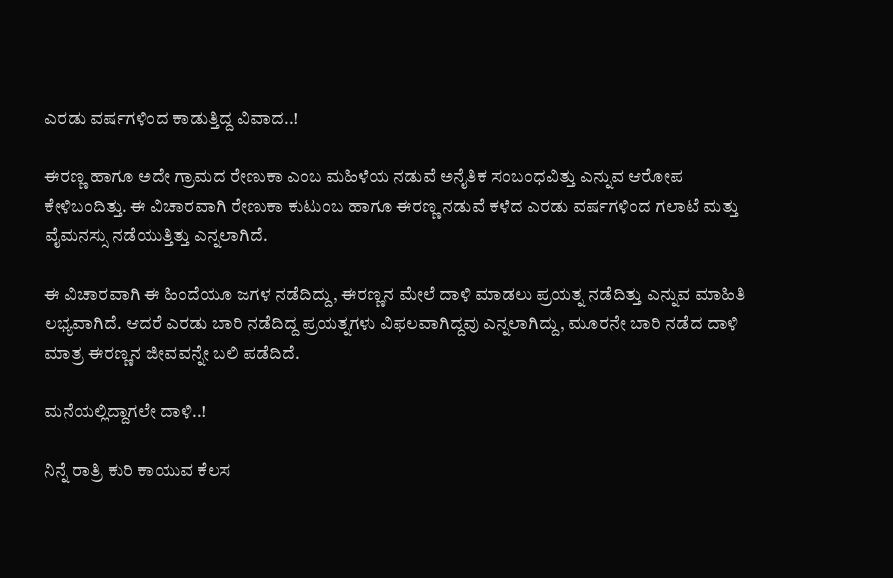ಎರಡು ವರ್ಷಗಳಿಂದ ಕಾಡುತ್ತಿದ್ದ ವಿವಾದ..!

ಈರಣ್ಣ ಹಾಗೂ ಅದೇ ಗ್ರಾಮದ ರೇಣುಕಾ ಎಂಬ ಮಹಿಳೆಯ ನಡುವೆ ಅನೈತಿಕ ಸಂಬಂಧವಿತ್ತು ಎನ್ನುವ ಆರೋಪ ಕೇಳಿಬಂದಿತ್ತು. ಈ ವಿಚಾರವಾಗಿ ರೇಣುಕಾ ಕುಟುಂಬ ಹಾಗೂ ಈರಣ್ಣ ನಡುವೆ ಕಳೆದ ಎರಡು ವರ್ಷಗಳಿಂದ ಗಲಾಟೆ ಮತ್ತು ವೈಮನಸ್ಸು ನಡೆಯುತ್ತಿತ್ತು ಎನ್ನಲಾಗಿದೆ.

ಈ ವಿಚಾರವಾಗಿ ಈ ಹಿಂದೆಯೂ ಜಗಳ ನಡೆದಿದ್ದು, ಈರಣ್ಣನ ಮೇಲೆ ದಾಳಿ ಮಾಡಲು ಪ್ರಯತ್ನ ನಡೆದಿತ್ತು ಎನ್ನುವ ಮಾಹಿತಿ ಲಭ್ಯವಾಗಿದೆ. ಆದರೆ ಎರಡು ಬಾರಿ ನಡೆದಿದ್ದ ಪ್ರಯತ್ನಗಳು ವಿಫಲವಾಗಿದ್ದವು ಎನ್ನಲಾಗಿದ್ದು, ಮೂರನೇ ಬಾರಿ ನಡೆದ ದಾಳಿ ಮಾತ್ರ ಈರಣ್ಣನ ಜೀವವನ್ನೇ ಬಲಿ ಪಡೆದಿದೆ.

ಮನೆಯಲ್ಲಿದ್ದಾಗಲೇ ದಾಳಿ..!

ನಿನ್ನೆ ರಾತ್ರಿ ಕುರಿ ಕಾಯುವ ಕೆಲಸ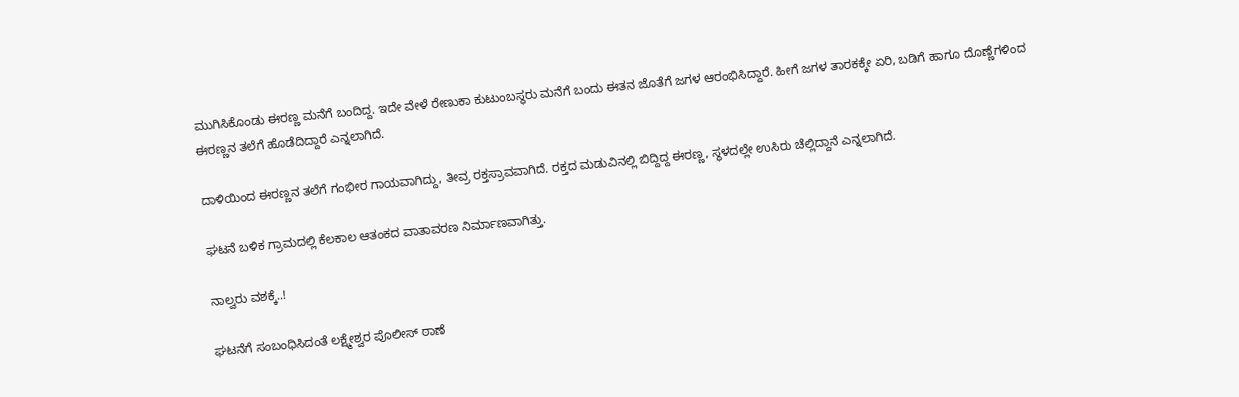ಮುಗಿಸಿಕೊಂಡು ಈರಣ್ಣ ಮನೆಗೆ ಬಂದಿದ್ದ. ಇದೇ ವೇಳೆ ರೇಣುಕಾ ಕುಟುಂಬಸ್ಥರು ಮನೆಗೆ ಬಂದು ಈತನ ಜೊತೆಗೆ ಜಗಳ ಆರಂಭಿಸಿದ್ದಾರೆ. ಹೀಗೆ ಜಗಳ ತಾರಕಕ್ಕೇ ಏರಿ, ಬಡಿಗೆ ಹಾಗೂ ದೊಣ್ಣೆಗಳಿಂದ ಈರಣ್ಣನ ತಲೆಗೆ ಹೊಡೆದಿದ್ದಾರೆ ಎನ್ನಲಾಗಿದೆ.

ದಾಳಿಯಿಂದ ಈರಣ್ಣನ ತಲೆಗೆ ಗಂಭೀರ ಗಾಯವಾಗಿದ್ದು, ತೀವ್ರ ರಕ್ತಸ್ರಾವವಾಗಿದೆ. ರಕ್ತದ ಮಡುವಿನಲ್ಲಿ ಬಿದ್ದಿದ್ದ ಈರಣ್ಣ, ಸ್ಥಳದಲ್ಲೇ ಉಸಿರು ಚೆಲ್ಲಿದ್ದಾನೆ ಎನ್ನಲಾಗಿದೆ.

ಘಟನೆ ಬಳಿಕ ಗ್ರಾಮದಲ್ಲಿ ಕೆಲಕಾಲ ಆತಂಕದ ವಾತಾವರಣ ನಿರ್ಮಾಣವಾಗಿತ್ತು.

ನಾಲ್ವರು ವಶಕ್ಕೆ..!

ಘಟನೆಗೆ ಸಂಬಂಧಿಸಿದಂತೆ ಲಕ್ಷ್ಮೇಶ್ವರ ಪೊಲೀಸ್ ಠಾಣೆ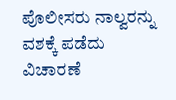ಪೊಲೀಸರು ನಾಲ್ವರನ್ನು ವಶಕ್ಕೆ ಪಡೆದು ವಿಚಾರಣೆ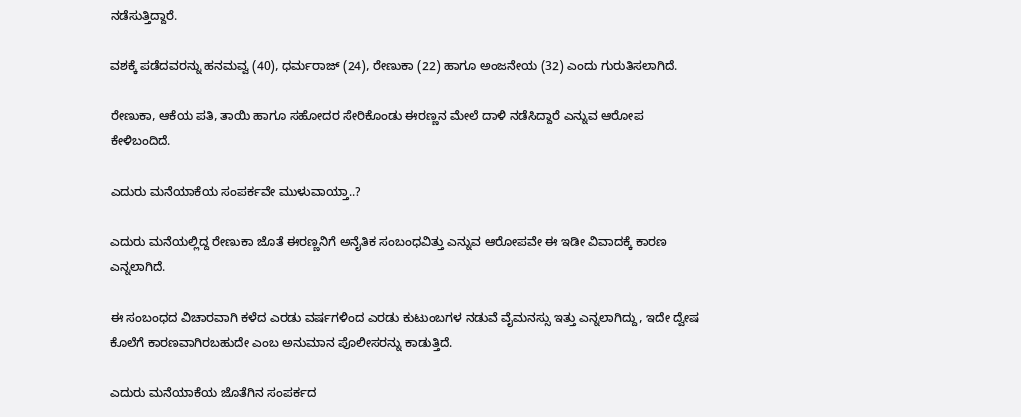ನಡೆಸುತ್ತಿದ್ದಾರೆ.

ವಶಕ್ಕೆ ಪಡೆದವರನ್ನು ಹನಮವ್ವ (40), ಧರ್ಮರಾಜ್ (24), ರೇಣುಕಾ (22) ಹಾಗೂ ಅಂಜನೇಯ (32) ಎಂದು ಗುರುತಿಸಲಾಗಿದೆ.

ರೇಣುಕಾ, ಆಕೆಯ ಪತಿ, ತಾಯಿ ಹಾಗೂ ಸಹೋದರ ಸೇರಿಕೊಂಡು ಈರಣ್ಣನ ಮೇಲೆ ದಾಳಿ ನಡೆಸಿದ್ದಾರೆ ಎನ್ನುವ ಆರೋಪ ಕೇಳಿಬಂದಿದೆ.

ಎದುರು ಮನೆಯಾಕೆಯ ಸಂಪರ್ಕವೇ ಮುಳುವಾಯ್ತಾ..?

ಎದುರು ಮನೆಯಲ್ಲಿದ್ದ ರೇಣುಕಾ ಜೊತೆ ಈರಣ್ಣನಿಗೆ ಅನೈತಿಕ ಸಂಬಂಧವಿತ್ತು ಎನ್ನುವ ಆರೋಪವೇ ಈ ಇಡೀ ವಿವಾದಕ್ಕೆ ಕಾರಣ ಎನ್ನಲಾಗಿದೆ.

ಈ ಸಂಬಂಧದ ವಿಚಾರವಾಗಿ ಕಳೆದ ಎರಡು ವರ್ಷಗಳಿಂದ ಎರಡು ಕುಟುಂಬಗಳ ನಡುವೆ ವೈಮನಸ್ಸು ಇತ್ತು ಎನ್ನಲಾಗಿದ್ದು, ಇದೇ ದ್ವೇಷ ಕೊಲೆಗೆ ಕಾರಣವಾಗಿರಬಹುದೇ ಎಂಬ ಅನುಮಾನ ಪೊಲೀಸರನ್ನು ಕಾಡುತ್ತಿದೆ.

ಎದುರು ಮನೆಯಾಕೆಯ ಜೊತೆಗಿನ ಸಂಪರ್ಕದ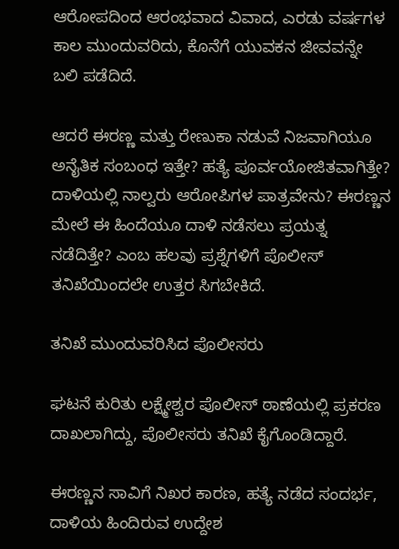ಆರೋಪದಿಂದ ಆರಂಭವಾದ ವಿವಾದ, ಎರಡು ವರ್ಷಗಳ ಕಾಲ ಮುಂದುವರಿದು, ಕೊನೆಗೆ ಯುವಕನ ಜೀವವನ್ನೇ ಬಲಿ ಪಡೆದಿದೆ.

ಆದರೆ ಈರಣ್ಣ ಮತ್ತು ರೇಣುಕಾ ನಡುವೆ ನಿಜವಾಗಿಯೂ ಅನೈತಿಕ ಸಂಬಂಧ ಇತ್ತೇ? ಹತ್ಯೆ ಪೂರ್ವಯೋಜಿತವಾಗಿತ್ತೇ? ದಾಳಿಯಲ್ಲಿ ನಾಲ್ವರು ಆರೋಪಿಗಳ ಪಾತ್ರವೇನು? ಈರಣ್ಣನ ಮೇಲೆ ಈ ಹಿಂದೆಯೂ ದಾಳಿ ನಡೆಸಲು ಪ್ರಯತ್ನ ನಡೆದಿತ್ತೇ? ಎಂಬ ಹಲವು ಪ್ರಶ್ನೆಗಳಿಗೆ ಪೊಲೀಸ್ ತನಿಖೆಯಿಂದಲೇ ಉತ್ತರ ಸಿಗಬೇಕಿದೆ.

ತನಿಖೆ ಮುಂದುವರಿಸಿದ ಪೊಲೀಸರು

ಘಟನೆ ಕುರಿತು ಲಕ್ಷ್ಮೇಶ್ವರ ಪೊಲೀಸ್ ಠಾಣೆಯಲ್ಲಿ ಪ್ರಕರಣ ದಾಖಲಾಗಿದ್ದು, ಪೊಲೀಸರು ತನಿಖೆ ಕೈಗೊಂಡಿದ್ದಾರೆ.

ಈರಣ್ಣನ ಸಾವಿಗೆ ನಿಖರ ಕಾರಣ, ಹತ್ಯೆ ನಡೆದ ಸಂದರ್ಭ, ದಾಳಿಯ ಹಿಂದಿರುವ ಉದ್ದೇಶ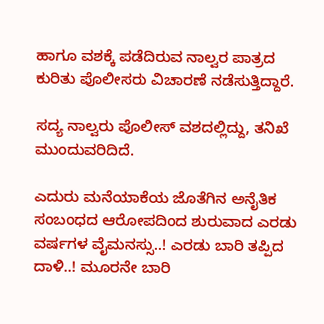ಹಾಗೂ ವಶಕ್ಕೆ ಪಡೆದಿರುವ ನಾಲ್ವರ ಪಾತ್ರದ ಕುರಿತು ಪೊಲೀಸರು ವಿಚಾರಣೆ ನಡೆಸುತ್ತಿದ್ದಾರೆ.

ಸದ್ಯ ನಾಲ್ವರು ಪೊಲೀಸ್ ವಶದಲ್ಲಿದ್ದು, ತನಿಖೆ ಮುಂದುವರಿದಿದೆ.

ಎದುರು ಮನೆಯಾಕೆಯ ಜೊತೆಗಿನ ಅನೈತಿಕ ಸಂಬಂಧದ ಆರೋಪದಿಂದ ಶುರುವಾದ ಎರಡು ವರ್ಷಗಳ ವೈಮನಸ್ಸು..! ಎರಡು ಬಾರಿ ತಪ್ಪಿದ ದಾಳಿ..! ಮೂರನೇ ಬಾರಿ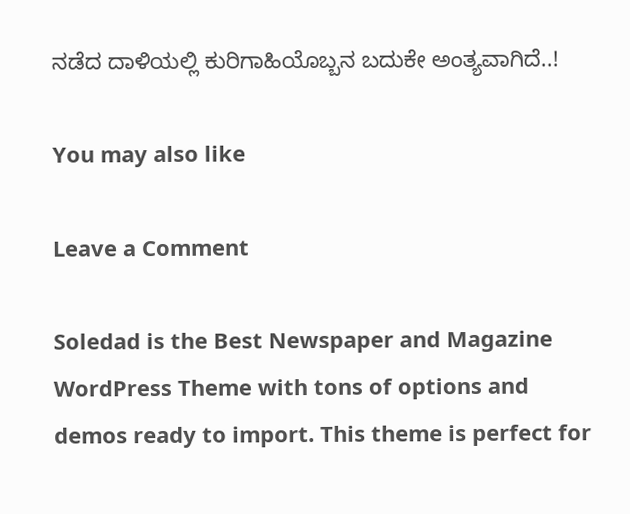ನಡೆದ ದಾಳಿಯಲ್ಲಿ ಕುರಿಗಾಹಿಯೊಬ್ಬನ ಬದುಕೇ ಅಂತ್ಯವಾಗಿದೆ..!

You may also like

Leave a Comment

Soledad is the Best Newspaper and Magazine WordPress Theme with tons of options and demos ready to import. This theme is perfect for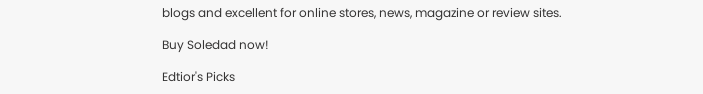blogs and excellent for online stores, news, magazine or review sites.

Buy Soledad now!

Edtior's Picks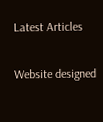Latest Articles

Website designed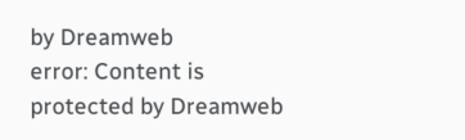by Dreamweb
error: Content is protected by Dreamweb